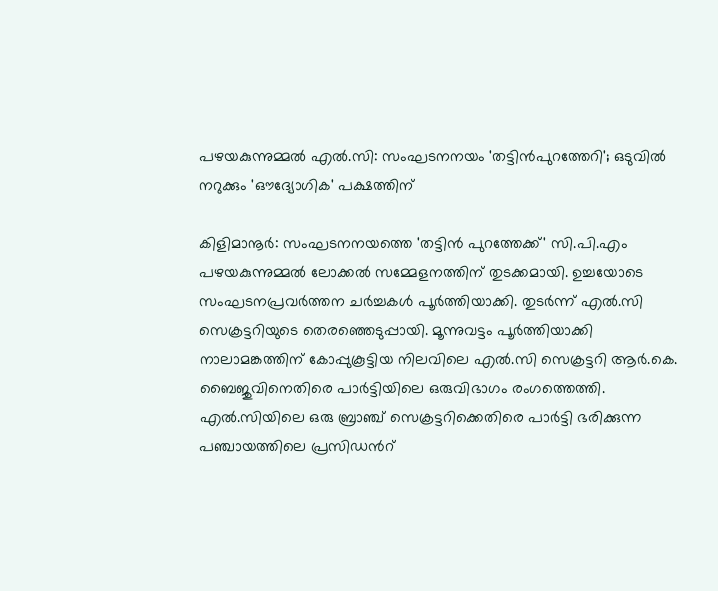പഴയകുന്നുമ്മൽ എൽ.സി: സംഘടനനയം 'തട്ടിൻപുറത്തേറി'; ഒടുവിൽ നറുക്കും 'ഔദ്യോഗിക' പക്ഷത്തിന്

കിളിമാനൂർ: സംഘടനനയത്തെ 'തട്ടിൻ പുറത്തേക്ക്' സി.പി.എം പഴയകുന്നുമ്മൽ ലോക്കൽ സമ്മേളനത്തിന് തുടക്കമായി. ഉച്ചയോടെ സംഘടനപ്രവർത്തന ചർച്ചകൾ പൂർത്തിയാക്കി. തുടർന്ന് എൽ.സി സെക്രട്ടറിയുടെ തെരഞ്ഞെടുപ്പായി. മൂന്നുവട്ടം പൂർത്തിയാക്കി നാലാമങ്കത്തിന് കോപ്പുകൂട്ടിയ നിലവിലെ എൽ.സി സെക്രട്ടറി ആർ.കെ. ബൈജുവിനെതിരെ പാർട്ടിയിലെ ഒരുവിഭാഗം രംഗത്തെത്തി. എൽ.സിയിലെ ഒരു ബ്രാഞ്ച് സെക്രട്ടറിക്കെതിരെ പാർട്ടി ഭരിക്കുന്ന പഞ്ചായത്തിലെ പ്രസിഡൻറ്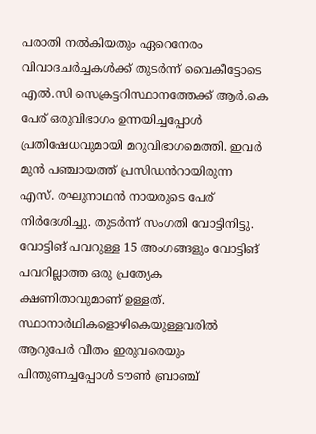പരാതി നൽകിയതും ഏറെനേരം വിവാദചർച്ചകൾക്ക് തുടർന്ന് വൈകീട്ടോടെ എൽ.സി സെക്രട്ടറിസ്ഥാനത്തേക്ക് ആർ.കെ പേര് ഒരുവിഭാഗം ഉന്നയിച്ചപ്പോൾ പ്രതിഷേധവുമായി മറുവിഭാഗമെത്തി. ഇവർ മുൻ പഞ്ചായത്ത് പ്രസിഡൻറായിരുന്ന എസ്‌. രഘുനാഥൻ നായരുടെ പേര് നിർദേശിച്ചു. തുടർന്ന് സംഗതി വോട്ടിനിട്ടു. വോട്ടിങ് പവറുള്ള 15 അംഗങ്ങളും വോട്ടിങ് പവറില്ലാത്ത ഒരു പ്രത്യേക ക്ഷണിതാവുമാണ് ഉള്ളത്. സ്ഥാനാർഥികളൊഴികെയുള്ളവരിൽ ആറുപേർ വീതം ഇരുവരെയും പിന്തുണച്ചപ്പോൾ ടൗൺ ബ്രാഞ്ച്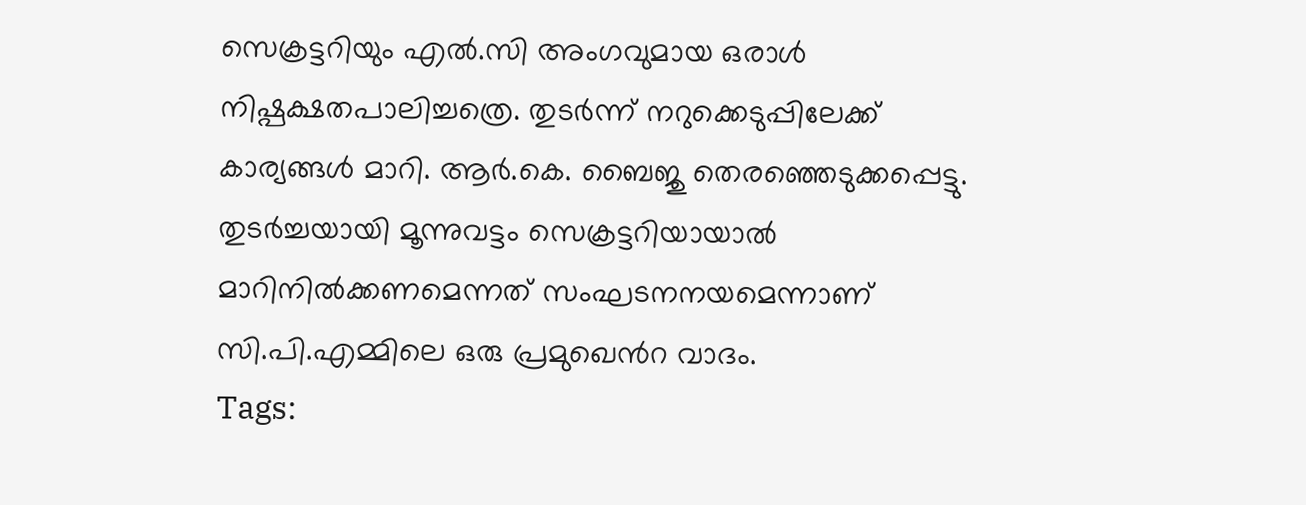സെക്രട്ടറിയും എൽ.സി അംഗവുമായ ഒരാൾ നിഷ്പക്ഷതപാലിച്ചത്രെ. തുടർന്ന് നറുക്കെടുപ്പിലേക്ക് കാര്യങ്ങൾ മാറി. ആർ.കെ. ബൈജു തെരഞ്ഞെടുക്കപ്പെട്ടു. തുടർച്ചയായി മൂന്നുവട്ടം സെക്രട്ടറിയായാൽ മാറിനിൽക്കണമെന്നത് സംഘടനനയമെന്നാണ് സി.പി.എമ്മിലെ ഒരു പ്രമുഖെൻറ വാദം.
Tags: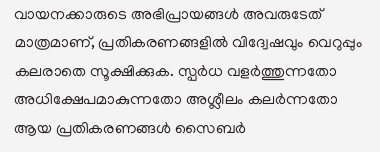വായനക്കാരുടെ അഭിപ്രായങ്ങള്‍ അവരുടേത് മാത്രമാണ്, പ്രതികരണങ്ങളിൽ വിദ്വേഷവും വെറുപ്പും കലരാതെ സൂക്ഷിക്കുക. സ്പർധ വളർത്തുന്നതോ അധിക്ഷേപമാകുന്നതോ അശ്ലീലം കലർന്നതോ ആയ പ്രതികരണങ്ങൾ സൈബർ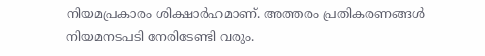നിയമപ്രകാരം ശിക്ഷാർഹമാണ്. അത്തരം പ്രതികരണങ്ങൾ നിയമനടപടി നേരിടേണ്ടി വരും.